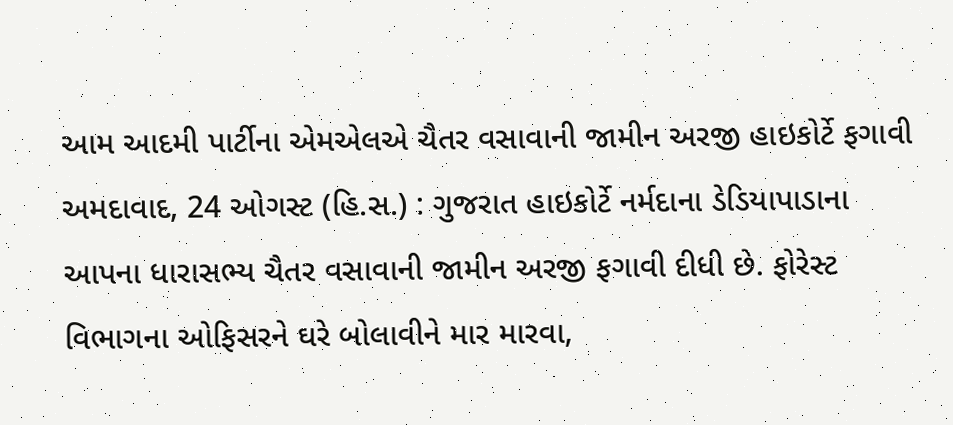આમ આદમી પાર્ટીના એમએલએ ચૈતર વસાવાની જામીન અરજી હાઇકોર્ટે ફગાવી
અમદાવાદ, 24 ઓગસ્ટ (હિ.સ.) : ગુજરાત હાઇકોર્ટે નર્મદાના ડેડિયાપાડાના આપના ધારાસભ્ય ચૈતર વસાવાની જામીન અરજી ફગાવી દીધી છે. ફોરેસ્ટ વિભાગના ઓફિસરને ઘરે બોલાવીને માર મારવા,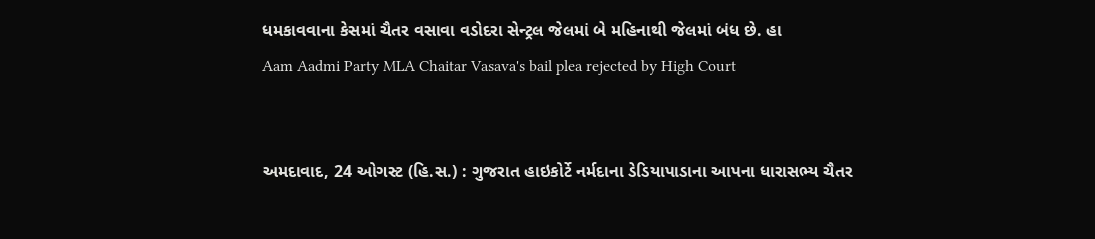ધમકાવવાના કેસમાં ચૈતર વસાવા વડોદરા સેન્ટ્રલ જેલમાં બે મહિનાથી જેલમાં બંધ છે. હા
Aam Aadmi Party MLA Chaitar Vasava's bail plea rejected by High Court


અમદાવાદ, 24 ઓગસ્ટ (હિ.સ.) : ગુજરાત હાઇકોર્ટે નર્મદાના ડેડિયાપાડાના આપના ધારાસભ્ય ચૈતર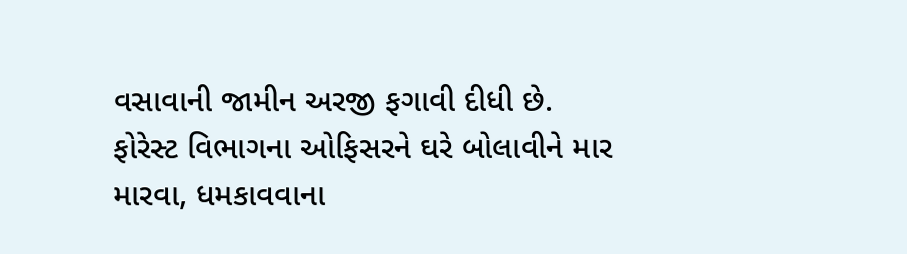વસાવાની જામીન અરજી ફગાવી દીધી છે. ફોરેસ્ટ વિભાગના ઓફિસરને ઘરે બોલાવીને માર મારવા, ધમકાવવાના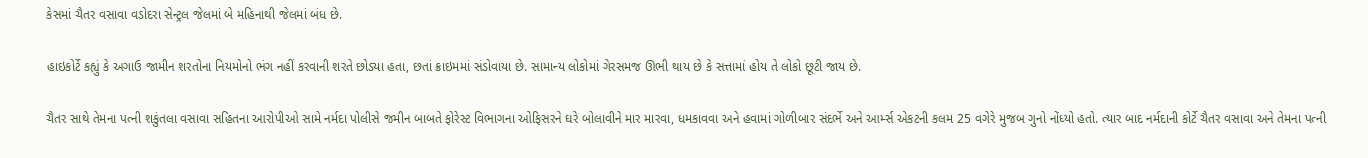કેસમાં ચૈતર વસાવા વડોદરા સેન્ટ્રલ જેલમાં બે મહિનાથી જેલમાં બંધ છે.

હાઇકોર્ટે કહ્યું કે અગાઉ જામીન શરતોના નિયમોનો ભંગ નહીં કરવાની શરતે છોડ્યા હતા, છતાં ક્રાઇમમાં સંડોવાયા છે. સામાન્ય લોકોમાં ગેરસમજ ઊભી થાય છે કે સત્તામાં હોય તે લોકો છૂટી જાય છે.

ચૈતર સાથે તેમના પત્ની શકુંતલા વસાવા સહિતના આરોપીઓ સામે નર્મદા પોલીસે જમીન બાબતે ફોરેસ્ટ વિભાગના ઓફિસરને ઘરે બોલાવીને માર મારવા, ધમકાવવા અને હવામાં ગોળીબાર સંદર્ભે અને આર્મ્સ એકટની કલમ 25 વગેરે મુજબ ગુનો નોંધ્યો હતો. ત્યાર બાદ નર્મદાની કોર્ટે ચૈતર વસાવા અને તેમના પત્ની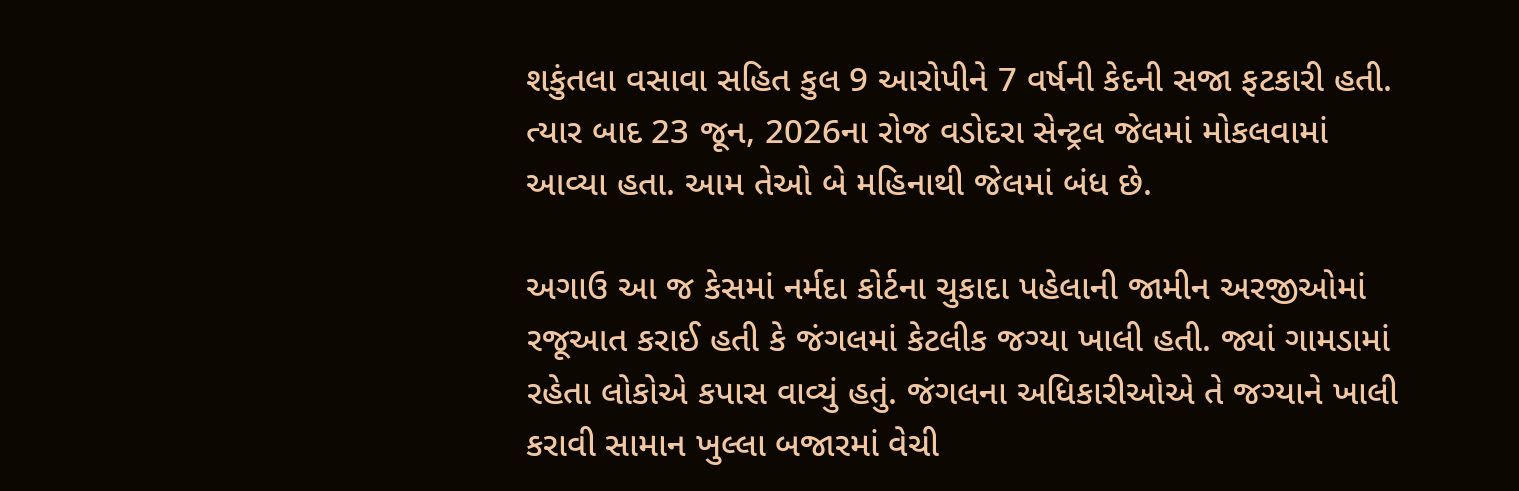શકુંતલા વસાવા સહિત કુલ 9 આરોપીને 7 વર્ષની કેદની સજા ફટકારી હતી. ત્યાર બાદ 23 જૂન, 2026ના રોજ વડોદરા સેન્ટ્રલ જેલમાં મોકલવામાં આવ્યા હતા. આમ તેઓ બે મહિનાથી જેલમાં બંધ છે.

અગાઉ આ જ કેસમાં નર્મદા કોર્ટના ચુકાદા પહેલાની જામીન અરજીઓમાં રજૂઆત કરાઈ હતી કે જંગલમાં કેટલીક જગ્યા ખાલી હતી. જ્યાં ગામડામાં રહેતા લોકોએ કપાસ વાવ્યું હતું. જંગલના અધિકારીઓએ તે જગ્યાને ખાલી કરાવી સામાન ખુલ્લા બજારમાં વેચી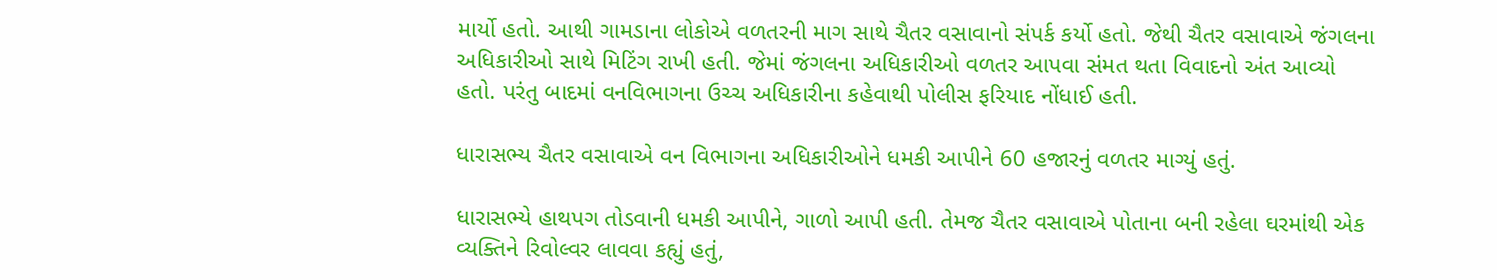માર્યો હતો. આથી ગામડાના લોકોએ વળતરની માગ સાથે ચૈતર વસાવાનો સંપર્ક કર્યો હતો. જેથી ચૈતર વસાવાએ જંગલના અધિકારીઓ સાથે મિટિંગ રાખી હતી. જેમાં જંગલના અધિકારીઓ વળતર આપવા સંમત થતા વિવાદનો અંત આવ્યો હતો. પરંતુ બાદમાં વનવિભાગના ઉચ્ચ અધિકારીના કહેવાથી પોલીસ ફરિયાદ નોંધાઈ હતી.

ધારાસભ્ય ચૈતર વસાવાએ વન વિભાગના અધિકારીઓને ધમકી આપીને 60 હજારનું વળતર માગ્યું હતું.

ધારાસભ્યે હાથપગ તોડવાની ધમકી આપીને, ગાળો આપી હતી. તેમજ ચૈતર વસાવાએ પોતાના બની રહેલા ઘરમાંથી એક વ્યક્તિને રિવોલ્વર લાવવા કહ્યું હતું,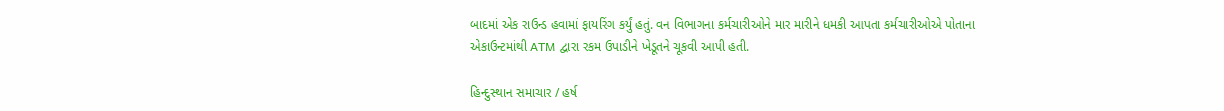બાદમાં એક રાઉન્ડ હવામાં ફાયરિંગ કર્યું હતું. વન વિભાગના કર્મચારીઓને માર મારીને ધમકી આપતા કર્મચારીઓએ પોતાના એકાઉન્ટમાંથી ATM દ્વારા રકમ ઉપાડીને ખેડૂતને ચૂકવી આપી હતી.

હિન્દુસ્થાન સમાચાર / હર્ષ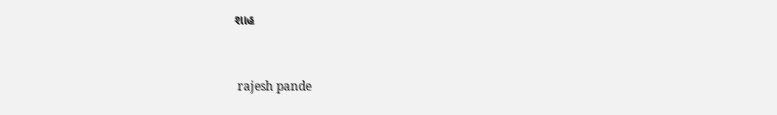શાહ


 rajesh pande